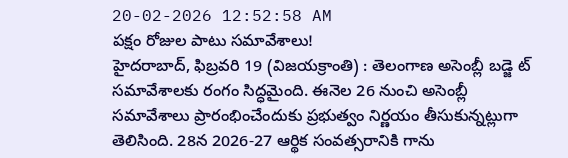20-02-2026 12:52:58 AM
పక్షం రోజుల పాటు సమావేశాలు!
హైదరాబాద్, ఫిబ్రవరి 19 (విజయక్రాంతి) : తెలంగాణ అసెంబ్లీ బడ్జె ట్ సమావేశాలకు రంగం సిద్ధమైంది. ఈనెల 26 నుంచి అసెంబ్లీ సమావేశాలు ప్రారంభించేందుకు ప్రభుత్వం నిర్ణయం తీసుకున్నట్లుగా తెలిసింది. 28న 2026-27 ఆర్థిక సంవత్సరానికి గాను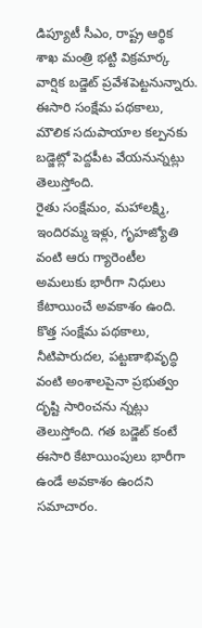డిప్యూటీ సీఎం, రాష్ట్ర ఆర్థిక శాఖ మంత్రి భట్టి విక్రమార్క వార్షిక బడ్జెట్ ప్రవేశపెట్టనున్నారు. ఈసారి సంక్షేమ పథకాలు, మౌలిక సదుపాయాల కల్పనకు బడ్జెట్లో పెద్దపీట వేయనున్నట్లు తెలుస్తోంది.
రైతు సంక్షేమం, మహాలక్ష్మి, ఇందిరమ్మ ఇళ్లు, గృహజ్యోతి వంటి ఆరు గ్యారెంటీల అమలుకు భారీగా నిధులు కేటాయించే అవకాశం ఉంది. కొత్త సంక్షేమ పథకాలు, నీటిపారుదల, పట్టణాభివృద్ధి వంటి అంశాలపైనా ప్రభుత్వం దృష్టి సారించను న్నట్లు తెలుస్తోంది. గత బడ్జెట్ కంటే ఈసారి కేటాయింపులు భారీగా ఉండే అవకాశం ఉందని సమాచారం.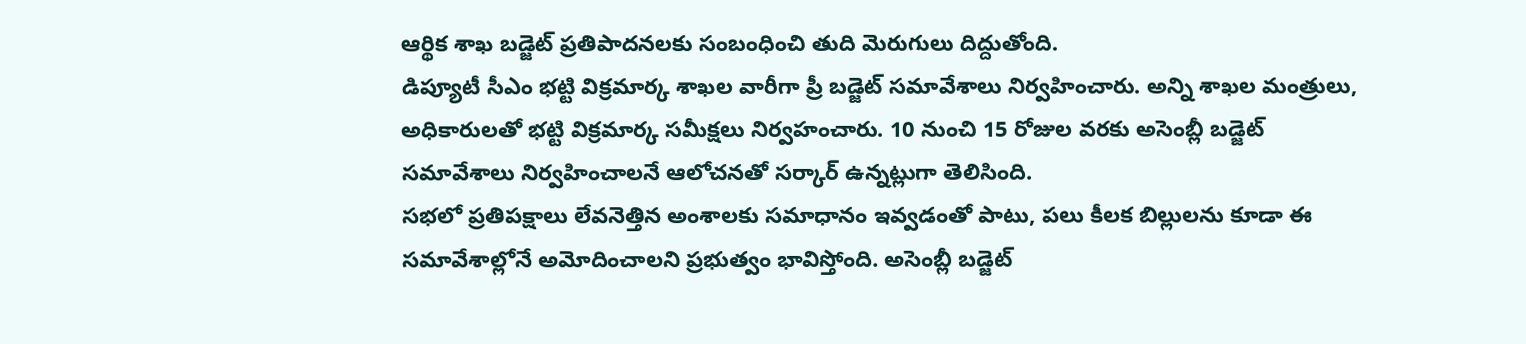ఆర్థిక శాఖ బడ్జెట్ ప్రతిపాదనలకు సంబంధించి తుది మెరుగులు దిద్దుతోంది.
డిప్యూటీ సీఎం భట్టి విక్రమార్క శాఖల వారీగా ప్రీ బడ్జెట్ సమావేశాలు నిర్వహించారు. అన్ని శాఖల మంత్రులు, అధికారులతో భట్టి విక్రమార్క సమీక్షలు నిర్వహంచారు. 10 నుంచి 15 రోజుల వరకు అసెంబ్లీ బడ్జెట్ సమావేశాలు నిర్వహించాలనే ఆలోచనతో సర్కార్ ఉన్నట్లుగా తెలిసింది.
సభలో ప్రతిపక్షాలు లేవనెత్తిన అంశాలకు సమాధానం ఇవ్వడంతో పాటు, పలు కీలక బిల్లులను కూడా ఈ సమావేశాల్లోనే అమోదించాలని ప్రభుత్వం భావిస్తోంది. అసెంబ్లీ బడ్జెట్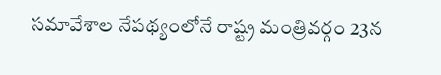సమావేశాల నేపథ్యంలోనే రాష్ట్ర మంత్రివర్గం 23న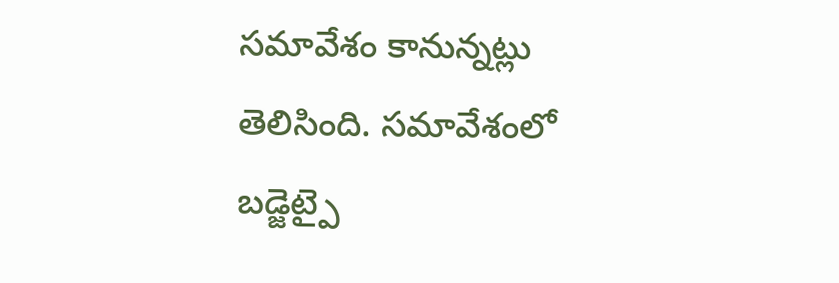సమావేశం కానున్నట్లు తెలిసింది. సమావేశంలో బడ్జెట్పై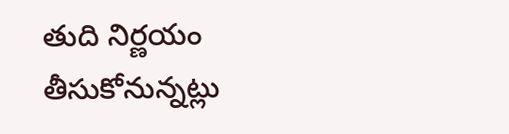తుది నిర్ణయం తీసుకోనున్నట్లు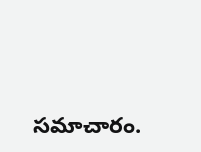సమాచారం.